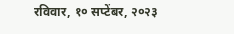रविवार, १० सप्टेंबर, २०२३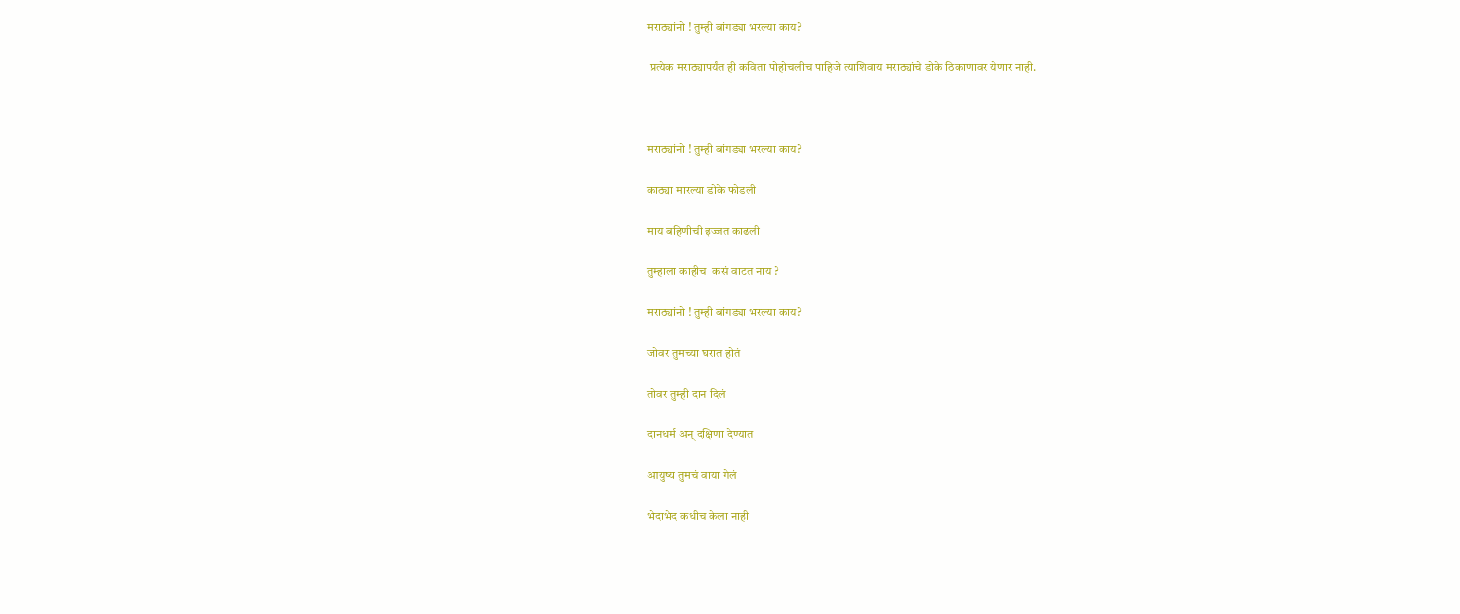मराठ्यांनो ! तुम्ही बांगड्या भरल्या काय?

 प्रत्येक मराठ्यापर्यंत ही कविता पोहोचलीच पाहिजे त्याशिवाय मराठ्यांचे डोके ठिकाणावर येणार नाही.



मराठ्यांनो ! तुम्ही बांगड्या भरल्या काय?

काठ्या मारल्या डोके फोडली

माय बहिणीची इज्जत काढली

तुम्हाला काहीच  कसं वाटत नाय ?

मराठ्यांनो ! तुम्ही बांगड्या भरल्या काय?

जोवर तुमच्या घरात होतं

तोवर तुम्ही दान दिलं

दानधर्म अन् दक्षिणा देण्यात

आयुष्य तुमचं वाया गेलं

भेदाभेद कधीच केला नाही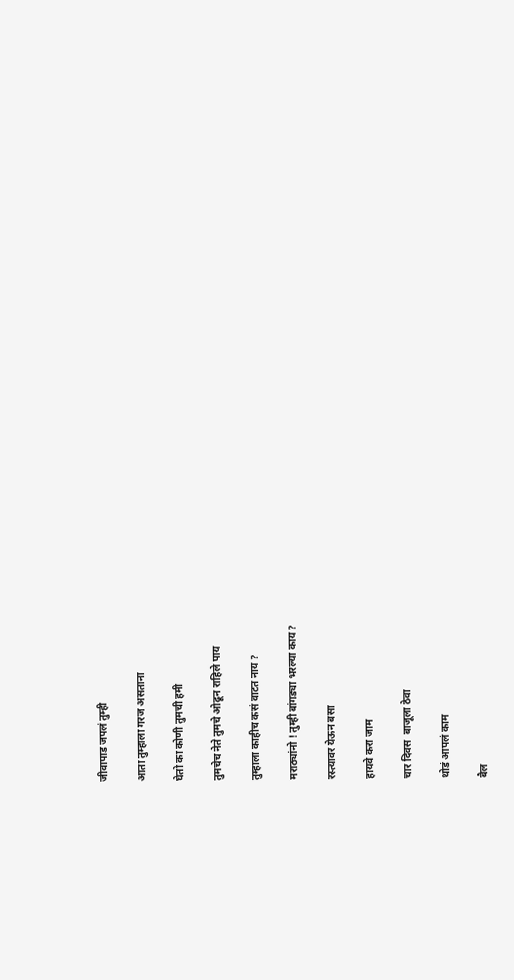जीवापाड जपलं तुम्ही

आता तुम्हाला गरज असताना

घेतो का कोणी तुमची हमी

तुमचेच नेते तुमचे ओढून राहिले पाय

तुम्हाला काहीच कसं वाटत नाय ?

मराठ्यांनो ! तुम्ही बांगड्या भरल्या काय?

रस्त्यावर येऊन बसा

हायवे करा जाम

चार दिवस  बाजूला ठेवा

थोडं आपलं काम

बैल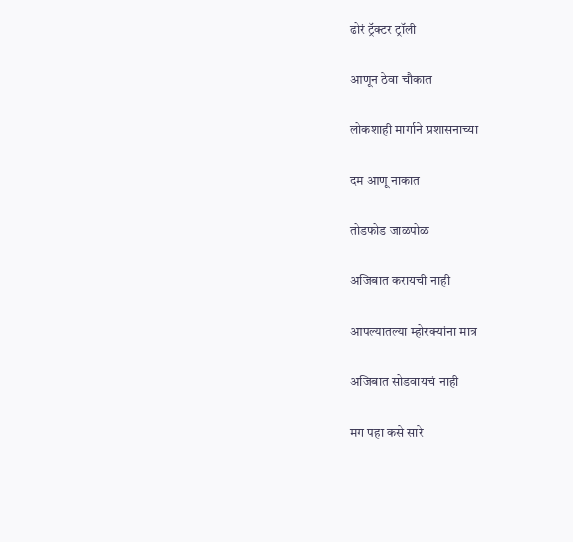ढोरं ट्रॅक्टर ट्रॉली

आणून ठेवा चौकात

लोकशाही मार्गाने प्रशासनाच्या

दम आणू नाकात

तोडफोड जाळपोळ

अजिबात करायची नाही

आपल्यातल्या म्होरक्यांना मात्र

अजिबात सोडवायचं नाही

मग पहा कसे सारे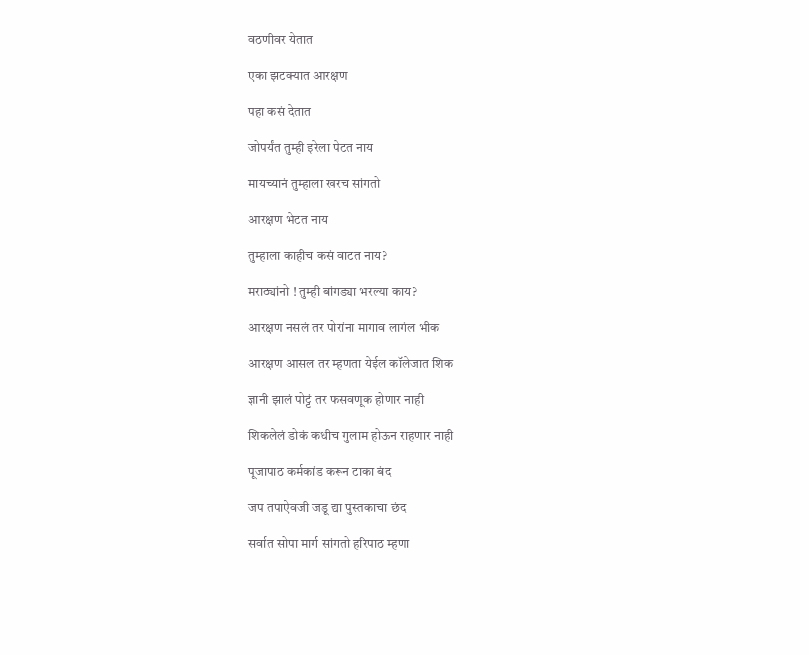वठणीवर येतात

एका झटक्यात आरक्षण

पहा कसं देतात

जोपर्यंत तुम्ही इरेला पेटत नाय

मायच्यानं तुम्हाला खरच सांगतो

आरक्षण भेटत नाय

तुम्हाला काहीच कसं वाटत नाय?

मराठ्यांनो ! तुम्ही बांगड्या भरल्या काय?

आरक्षण नसलं तर पोरांना मागाव लागंल भीक

आरक्षण आसल तर म्हणता येईल कॉलेजात शिक

ज्ञानी झालं पोट्टं तर फसवणूक होणार नाही

शिकलेलं डोकं कधीच गुलाम होऊन राहणार नाही

पूजापाठ कर्मकांड करून टाका बंद

जप तपाऐवजी जडू द्या पुस्तकाचा छंद

सर्वात सोपा मार्ग सांगतो हरिपाठ म्हणा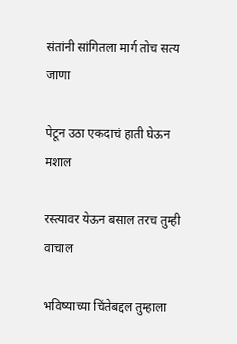संतांनी सांगितला मार्ग तोच सत्य जाणा

पेटून उठा एकदाचं हाती घेऊन मशाल

रस्त्यावर येऊन बसाल तरच तुम्ही वाचाल

भविष्याच्या चिंतेबद्दल तुम्हाला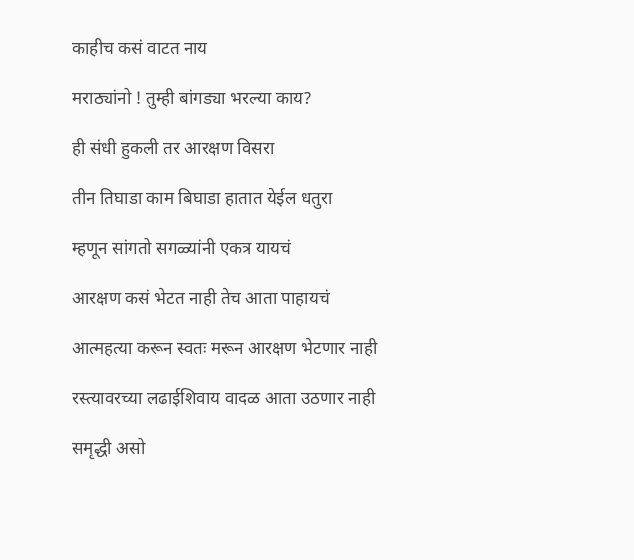काहीच कसं वाटत नाय

मराठ्यांनो ! तुम्ही बांगड्या भरल्या काय?

ही संधी हुकली तर आरक्षण विसरा

तीन तिघाडा काम बिघाडा हातात येईल धतुरा

म्हणून सांगतो सगळ्यांनी एकत्र यायचं

आरक्षण कसं भेटत नाही तेच आता पाहायचं

आत्महत्या करून स्वतः मरून आरक्षण भेटणार नाही

रस्त्यावरच्या लढाईशिवाय वादळ आता उठणार नाही

समृद्धी असो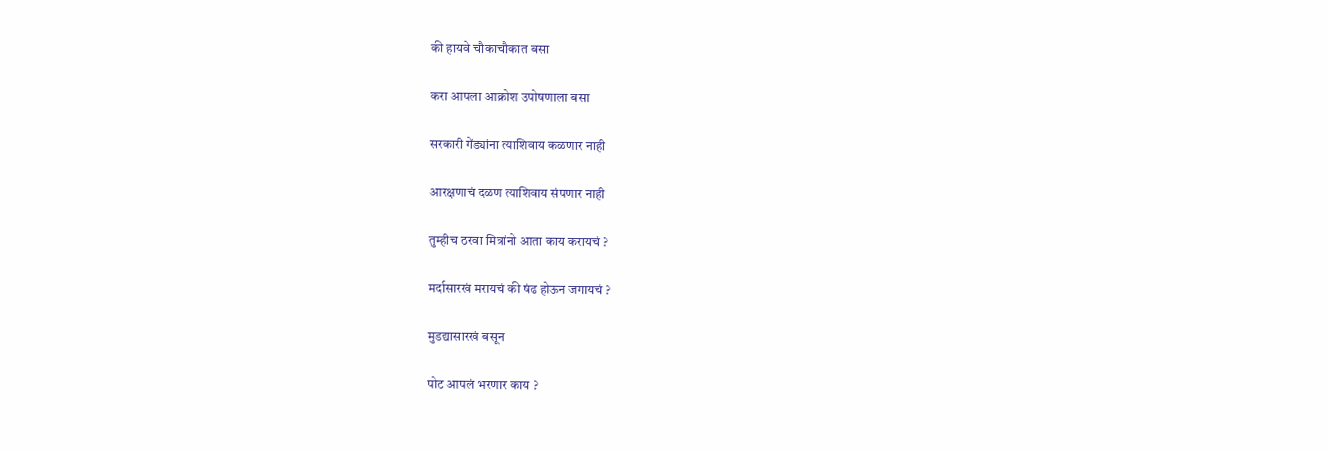की हायवे चौकाचौकात बसा

करा आपला आक्रोश उपोषणाला बसा

सरकारी गेंड्यांना त्याशिवाय कळणार नाही

आरक्षणाचं दळण त्याशिवाय संपणार नाही

तुम्हीच ठरवा मित्रांनो आता काय करायचं ?

मर्दासारखं मरायचं की षंढ होऊन जगायचं ?

मुडद्यासारखं बसून

पोट आपलं भरणार काय ?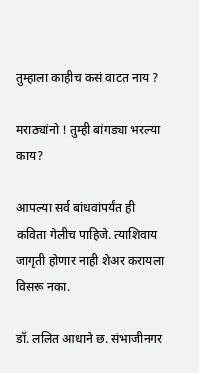तुम्हाला काहीच कसं वाटत नाय ?

मराठ्यांनो ! तुम्ही बांगड्या भरल्या काय?

आपल्या सर्व बांधवांपर्यंत ही कविता गेलीच पाहिजे. त्याशिवाय जागृती होणार नाही शेअर करायला विसरू नका.

डॉ. ललित आधाने छ. संभाजीनगर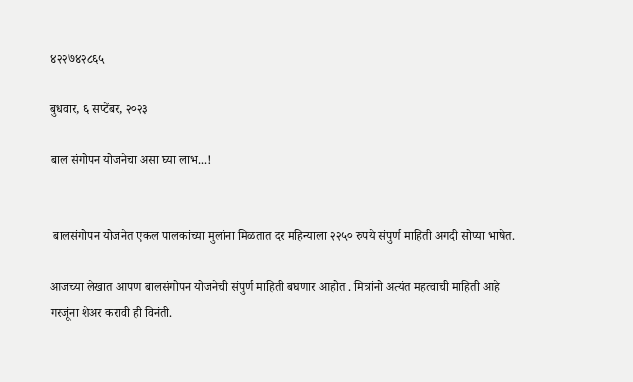४२२७४२८६५

बुधवार, ६ सप्टेंबर, २०२३

बाल संगोपन योजनेचा असा घ्या लाभ...!


 बालसंगोपन योजनेत एकल पालकांच्या मुलांना मिळतात दर महिन्याला २२५० रुपये संपुर्ण माहिती अगदी सोप्या भाषेत.

आजच्या लेखात आपण बालसंगोपन योजनेची संपुर्ण माहिती बघणार आहोत . मित्रांनो अत्यंत महत्वाची माहिती आहे गरजूंना शेअर करावी ही विनंती.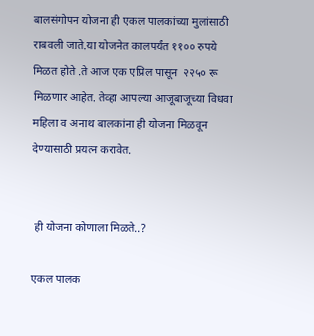बालसंगोपन योजना ही एकल पालकांच्या मुलांसाठी राबवली जाते.या योजनेत कालपर्यंत ११०० रुपये मिळत होते .ते आज एक एप्रिल पासून  २२५० रू मिळणार आहेत. तेव्हा आपल्या आजूबाजूच्या विधवा महिला व अनाथ बालकांना ही योजना मिळवून देण्यासाठी प्रयत्न करावेत.


 ही योजना कोणाला मिळते..?

एकल पालक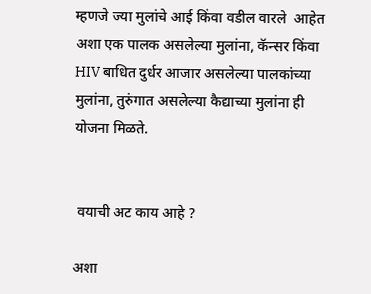म्हणजे ज्या मुलांचे आई किंवा वडील वारले  आहेत अशा एक पालक असलेल्या मुलांना, कॅन्सर किंवा HIV बाधित दुर्धर आजार असलेल्या पालकांच्या मुलांना, तुरुंगात असलेल्या कैद्याच्या मुलांना ही योजना मिळते.


 वयाची अट काय आहे ?

अशा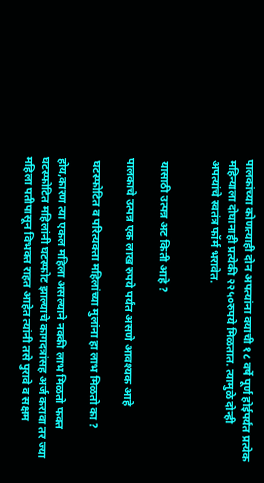पालकांच्या कोणत्याही दोन अपत्यांना वयाची १८ वर्षे पूर्ण होईपर्यंत प्रत्येक महिन्याला दोघानाही प्रत्येकी २२५०रुपये मिळतात. त्यामुळे दोन्ही अपत्यांचे स्वतंत्र फॉर्म भरावेत.


 यासाठी उत्पन्न अट किती आहे ?

पालकाचे उत्पन्न एक लाख रुपये पर्यंत असणे आवश्यक आहे

 घटस्फोटित व परित्यक्ता महिलांच्या मुलांना हा लाभ मिळतो का ?

होय,कारण त्या एकल महिला असल्याने नक्की लाभ मिळतो फक्त घटस्फोटित महिलांनी घटस्फोट झाल्याचे कागदत्रांसह अर्ज करावा तर ज्या महिला पतीपासून विभक्त राहत आहेत त्यांनी तसे पुरावे व सक्षम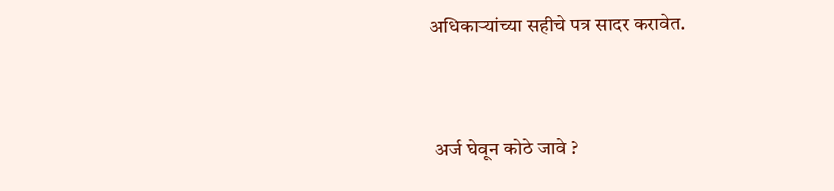अधिकाऱ्यांच्या सहीचे पत्र सादर करावेत.


 अर्ज घेवून कोठे जावे ?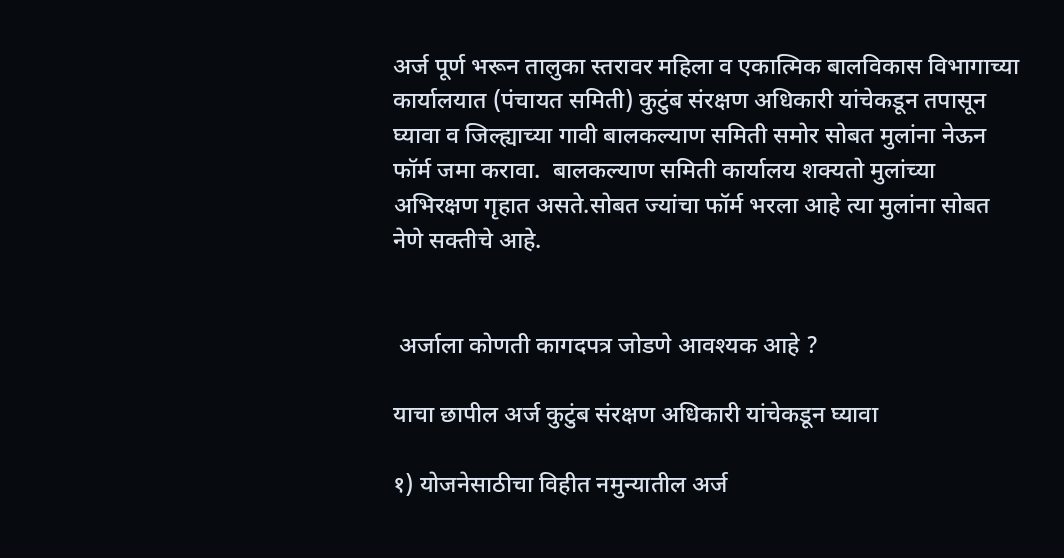अर्ज पूर्ण भरून तालुका स्तरावर महिला व एकात्मिक बालविकास विभागाच्या कार्यालयात (पंचायत समिती) कुटुंब संरक्षण अधिकारी यांचेकडून तपासून घ्यावा व जिल्ह्याच्या गावी बालकल्याण समिती समोर सोबत मुलांना नेऊन फॉर्म जमा करावा.  बालकल्याण समिती कार्यालय शक्यतो मुलांच्या अभिरक्षण गृहात असते.सोबत ज्यांचा फॉर्म भरला आहे त्या मुलांना सोबत नेणे सक्तीचे आहे.


 अर्जाला कोणती कागदपत्र जोडणे आवश्यक आहे ?

याचा छापील अर्ज कुटुंब संरक्षण अधिकारी यांचेकडून घ्यावा

१) योजनेसाठीचा विहीत नमुन्यातील अर्ज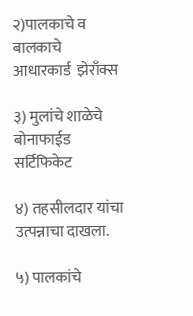२)पालकाचे व बालकाचे  आधारकार्ड  झेराँक्स

३) मुलांचे शाळेचे बोनाफाईड सर्टिफिकेट

४) तहसीलदार यांचा उत्पन्नाचा दाखला.

५) पालकांचे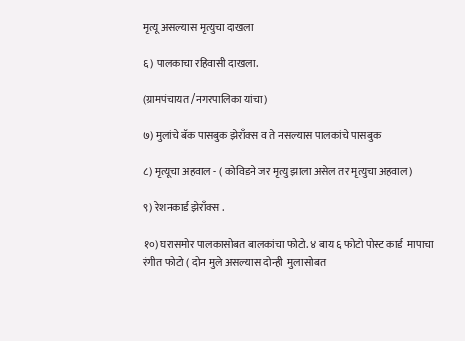मृत्यू असल्यास मृत्युचा दाखला

६) पालकाचा रहिवासी दाखला.

(ग्रामपंचायत /नगरपालिका यांचा)

७) मुलांचे बॅक पासबुक झेराँक्स व ते नसल्यास पालकांचे पासबुक

८) मृत्यूचा अहवाल - ( कोविडने जर मृत्यु झाला असेल तर मृत्युचा अहवाल)

९) रेशनकार्ड झेराँक्स .

१०) घरासमोर पालकासोबत बालकांचा फोटो. ४ बाय ६ फोटो पोस्ट कार्ड  मापाचा रंगीत फोटो ( दोन मुले असल्यास दोन्ही  मुलासोबत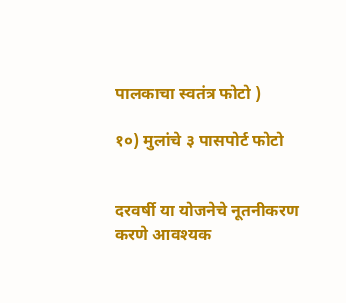पालकाचा स्वतंत्र फोटो )

१०) मुलांचे ३ पासपोर्ट फोटो


दरवर्षी या योजनेचे नूतनीकरण करणे आवश्यक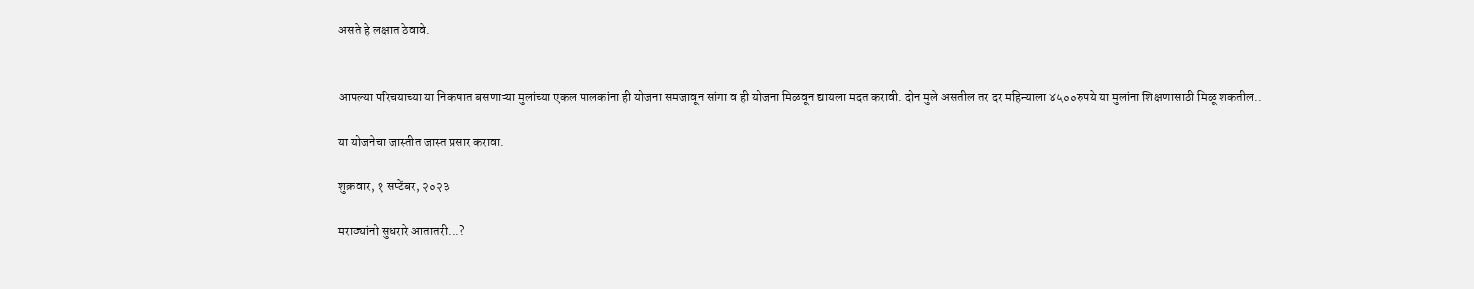असते हे लक्षात ठेवावे.


आपल्या परिचयाच्या या निकषात बसणाऱ्या मुलांच्या एकल पालकांना ही योजना समजावून सांगा व ही योजना मिळवून द्यायला मदत करावी. दोन मुले असतील तर दर महिन्याला ४५००रुपये या मुलांना शिक्षणासाठी मिळू शकतील..

या योजनेचा जास्तीत जास्त प्रसार करावा.

शुक्रवार, १ सप्टेंबर, २०२३

मराठ्यांनो सुधरारे आतातरी...?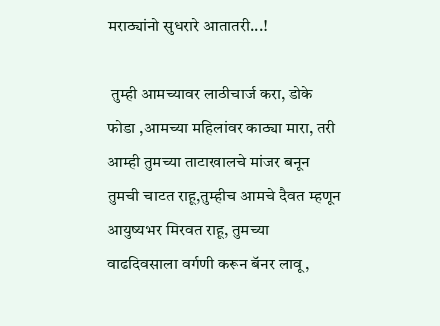मराठ्यांनो सुधरारे आतातरी...!

 तुम्ही आमच्यावर लाठीचार्ज करा, डोके फोडा ,आमच्या महिलांवर काठ्या मारा, तरी आम्ही तुमच्या ताटाखालचे मांजर बनून तुमची चाटत राहू,तुम्हीच आमचे दैवत म्हणून आयुष्यभर मिरवत राहू, तुमच्या वाढदिवसाला वर्गणी करून बॅनर लावू,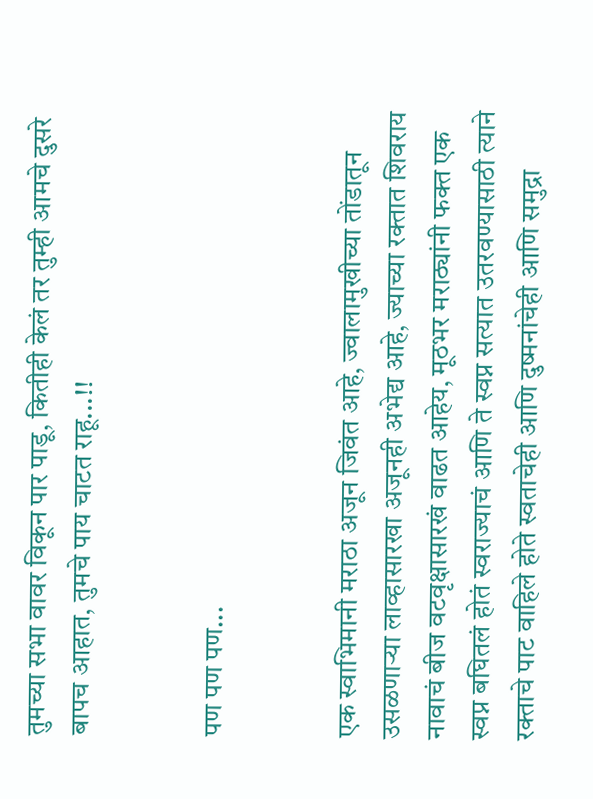तुमच्या सभा वावर विकून पार पाडू, कितीही केलं तर तुम्ही आमचे दुसरे बापच आहात, तुमचे पाय चाटत राहू...!!


पण पण पण...


एक स्वाभिमानी मराठा अजून जिवंत आहे, ज्वालामुखीच्या तोंडातून उसळणाऱ्या लाव्हासारखा अजूनही अभेद्य आहे, ज्याच्या रक्तात शिवराय नावाचं बीज वटवृक्षासारखं वाढत आहेय, मूठभर मराठ्यांनी फक्त एक स्वप्न बघितलं होतं स्वराज्याचं आणि ते स्वप्न सत्यात उतरवण्यासाठी त्याने रक्ताचे पाट वाहिले होते स्वताचेही आणि दुष्मनांचेही आणि समुद्रा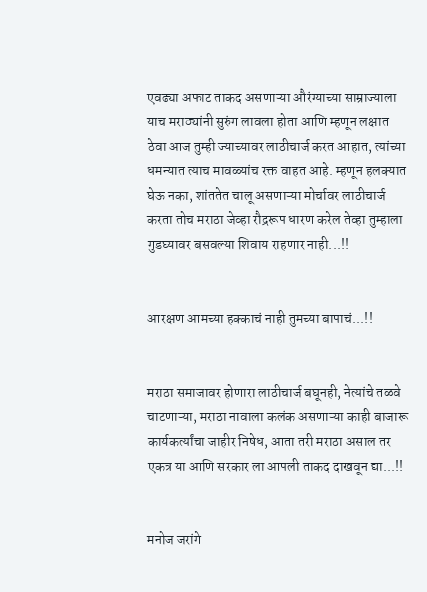एवढ्या अफाट ताकद असणाऱ्या औरंग्याच्या साम्राज्याला याच मराठ्यांनी सुरुंग लावला होता आणि म्हणून लक्षात ठेवा आज तुम्ही ज्याच्यावर लाठीचार्ज करत आहात, त्यांच्या धमन्यात त्याच मावळ्यांच रक्त वाहत आहे. म्हणून हलक्यात घेऊ नका, शांततेत चालू असणाऱ्या मोर्चावर लाठीचार्ज करता तोच मराठा जेव्हा रौद्ररूप धारण करेल तेव्हा तुम्हाला गुडघ्यावर बसवल्या शिवाय राहणार नाही...!!


आरक्षण आमच्या हक्काचं नाही तुमच्या बापाचं...!!


मराठा समाजावर होणारा लाठीचार्ज बघूनही, नेत्यांचे तळवे चाटणाऱ्या, मराठा नावाला कलंक असणाऱ्या काही बाजारू कार्यकर्त्यांचा जाहीर निषेध, आता तरी मराठा असाल तर एकत्र या आणि सरकार ला आपली ताकद दाखवून द्या...!!


मनोज जरांगे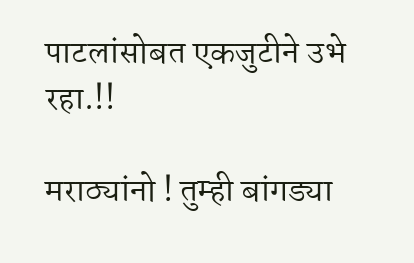पाटलांसोबत एकजुटीने उभे रहा.!!

मराठ्यांनो ! तुम्ही बांगड्या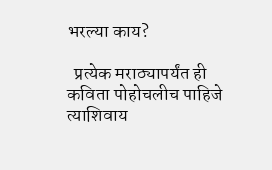भरल्या काय?

  प्रत्येक मराठ्यापर्यंत ही कविता पोहोचलीच पाहिजे त्याशिवाय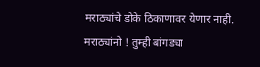मराठ्यांचे डोके ठिकाणावर येणार नाही. मराठ्यांनो ! तुम्ही बांगड्या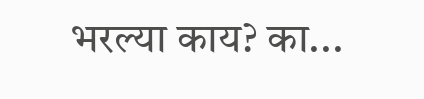भरल्या काय? का...